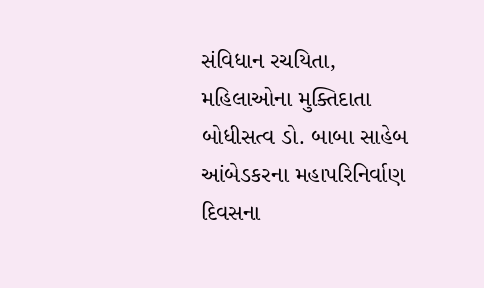સંવિધાન રચયિતા, મહિલાઓના મુક્તિદાતા બોધીસત્વ ડો. બાબા સાહેબ આંબેડકરના મહાપરિનિર્વાણ દિવસના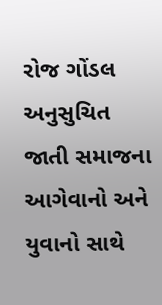રોજ ગોંડલ અનુસુચિત જાતી સમાજના આગેવાનો અને યુવાનો સાથે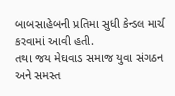બાબસાહેબની પ્રતિમા સુધી કેન્ડલ માર્ચ કરવામાં આવી હતી.
તથા જય મેઘવાડ સમાજ યુવા સંગઠન અને સમસ્ત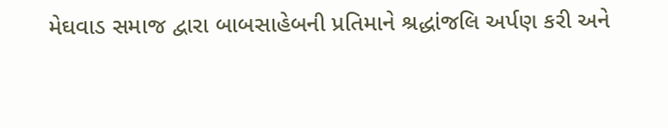મેઘવાડ સમાજ દ્વારા બાબસાહેબની પ્રતિમાને શ્રદ્ધાંજલિ અર્પણ કરી અને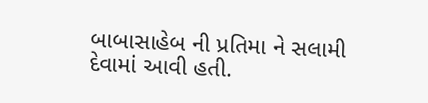બાબાસાહેબ ની પ્રતિમા ને સલામી દેવામાં આવી હતી.